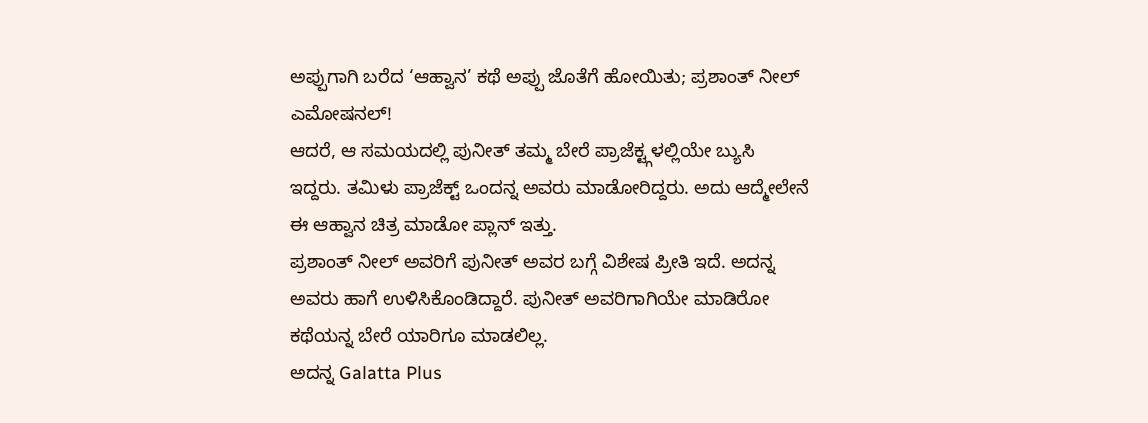ಅಪ್ಪುಗಾಗಿ ಬರೆದ ‘ಆಹ್ವಾನ’ ಕಥೆ ಅಪ್ಪು ಜೊತೆಗೆ ಹೋಯಿತು; ಪ್ರಶಾಂತ್ ನೀಲ್ ಎಮೋಷನಲ್!
ಆದರೆ, ಆ ಸಮಯದಲ್ಲಿ ಪುನೀತ್ ತಮ್ಮ ಬೇರೆ ಪ್ರಾಜೆಕ್ಟ್ಗಳಲ್ಲಿಯೇ ಬ್ಯುಸಿ ಇದ್ದರು. ತಮಿಳು ಪ್ರಾಜೆಕ್ಟ್ ಒಂದನ್ನ ಅವರು ಮಾಡೋರಿದ್ದರು. ಅದು ಆದ್ಮೇಲೇನೆ ಈ ಆಹ್ವಾನ ಚಿತ್ರ ಮಾಡೋ ಪ್ಲಾನ್ ಇತ್ತು.
ಪ್ರಶಾಂತ್ ನೀಲ್ ಅವರಿಗೆ ಪುನೀತ್ ಅವರ ಬಗ್ಗೆ ವಿಶೇಷ ಪ್ರೀತಿ ಇದೆ. ಅದನ್ನ ಅವರು ಹಾಗೆ ಉಳಿಸಿಕೊಂಡಿದ್ದಾರೆ. ಪುನೀತ್ ಅವರಿಗಾಗಿಯೇ ಮಾಡಿರೋ ಕಥೆಯನ್ನ ಬೇರೆ ಯಾರಿಗೂ ಮಾಡಲಿಲ್ಲ.
ಅದನ್ನ Galatta Plus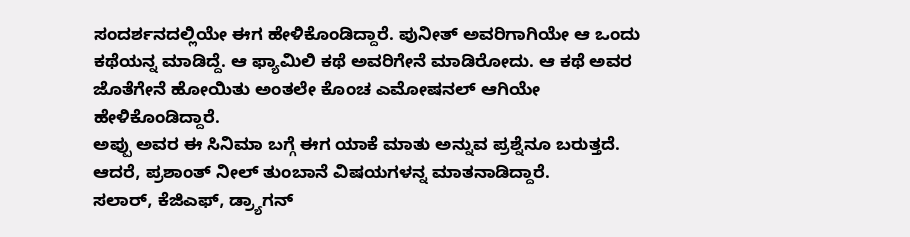ಸಂದರ್ಶನದಲ್ಲಿಯೇ ಈಗ ಹೇಳಿಕೊಂಡಿದ್ದಾರೆ. ಪುನೀತ್ ಅವರಿಗಾಗಿಯೇ ಆ ಒಂದು ಕಥೆಯನ್ನ ಮಾಡಿದ್ದೆ. ಆ ಫ್ಯಾಮಿಲಿ ಕಥೆ ಅವರಿಗೇನೆ ಮಾಡಿರೋದು. ಆ ಕಥೆ ಅವರ ಜೊತೆಗೇನೆ ಹೋಯಿತು ಅಂತಲೇ ಕೊಂಚ ಎಮೋಷನಲ್ ಆಗಿಯೇ ಹೇಳಿಕೊಂಡಿದ್ದಾರೆ.
ಅಪ್ಪು ಅವರ ಈ ಸಿನಿಮಾ ಬಗ್ಗೆ ಈಗ ಯಾಕೆ ಮಾತು ಅನ್ನುವ ಪ್ರಶ್ನೆನೂ ಬರುತ್ತದೆ. ಆದರೆ, ಪ್ರಶಾಂತ್ ನೀಲ್ ತುಂಬಾನೆ ವಿಷಯಗಳನ್ನ ಮಾತನಾಡಿದ್ದಾರೆ.
ಸಲಾರ್, ಕೆಜಿಎಫ್, ಡ್ರ್ಯಾಗನ್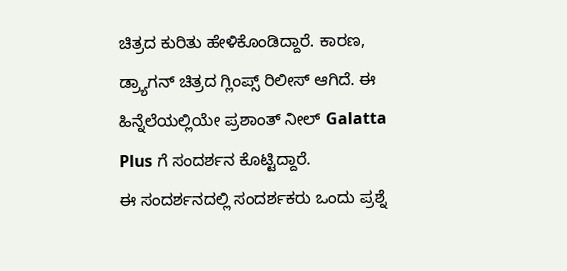ಚಿತ್ರದ ಕುರಿತು ಹೇಳಿಕೊಂಡಿದ್ದಾರೆ. ಕಾರಣ, ಡ್ರ್ಯಾಗನ್ ಚಿತ್ರದ ಗ್ಲಿಂಪ್ಸ್ ರಿಲೀಸ್ ಆಗಿದೆ. ಈ ಹಿನ್ನೆಲೆಯಲ್ಲಿಯೇ ಪ್ರಶಾಂತ್ ನೀಲ್ Galatta Plus ಗೆ ಸಂದರ್ಶನ ಕೊಟ್ಟಿದ್ದಾರೆ.
ಈ ಸಂದರ್ಶನದಲ್ಲಿ ಸಂದರ್ಶಕರು ಒಂದು ಪ್ರಶ್ನೆ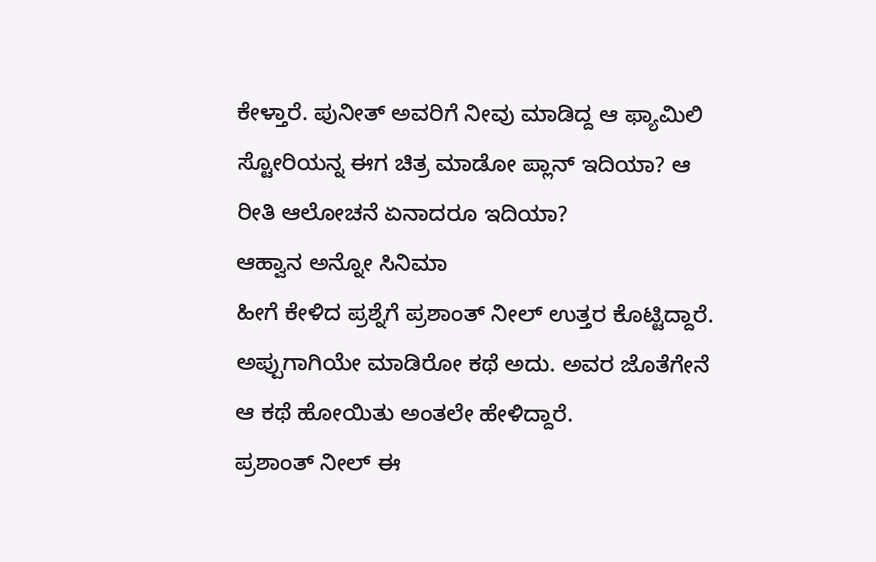ಕೇಳ್ತಾರೆ. ಪುನೀತ್ ಅವರಿಗೆ ನೀವು ಮಾಡಿದ್ದ ಆ ಫ್ಯಾಮಿಲಿ ಸ್ಟೋರಿಯನ್ನ ಈಗ ಚಿತ್ರ ಮಾಡೋ ಪ್ಲಾನ್ ಇದಿಯಾ? ಆ ರೀತಿ ಆಲೋಚನೆ ಏನಾದರೂ ಇದಿಯಾ?
ಆಹ್ವಾನ ಅನ್ನೋ ಸಿನಿಮಾ
ಹೀಗೆ ಕೇಳಿದ ಪ್ರಶ್ನೆಗೆ ಪ್ರಶಾಂತ್ ನೀಲ್ ಉತ್ತರ ಕೊಟ್ಟಿದ್ದಾರೆ. ಅಪ್ಪುಗಾಗಿಯೇ ಮಾಡಿರೋ ಕಥೆ ಅದು. ಅವರ ಜೊತೆಗೇನೆ ಆ ಕಥೆ ಹೋಯಿತು ಅಂತಲೇ ಹೇಳಿದ್ದಾರೆ.
ಪ್ರಶಾಂತ್ ನೀಲ್ ಈ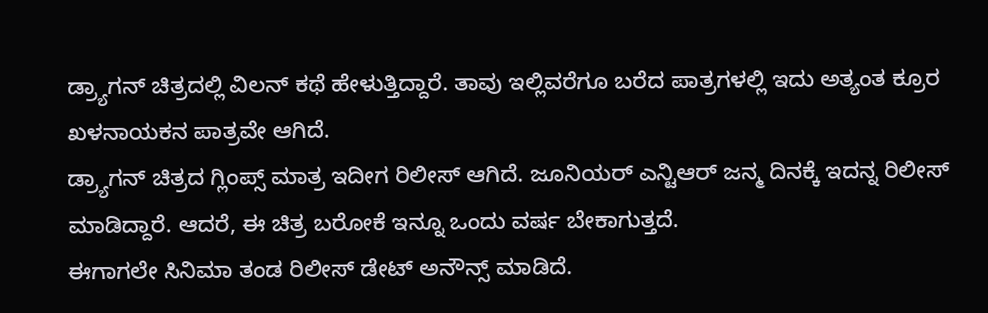ಡ್ರ್ಯಾಗನ್ ಚಿತ್ರದಲ್ಲಿ ವಿಲನ್ ಕಥೆ ಹೇಳುತ್ತಿದ್ದಾರೆ. ತಾವು ಇಲ್ಲಿವರೆಗೂ ಬರೆದ ಪಾತ್ರಗಳಲ್ಲಿ ಇದು ಅತ್ಯಂತ ಕ್ರೂರ ಖಳನಾಯಕನ ಪಾತ್ರವೇ ಆಗಿದೆ.
ಡ್ರ್ಯಾಗನ್ ಚಿತ್ರದ ಗ್ಲಿಂಪ್ಸ್ ಮಾತ್ರ ಇದೀಗ ರಿಲೀಸ್ ಆಗಿದೆ. ಜೂನಿಯರ್ ಎನ್ಟಿಆರ್ ಜನ್ಮ ದಿನಕ್ಕೆ ಇದನ್ನ ರಿಲೀಸ್ ಮಾಡಿದ್ದಾರೆ. ಆದರೆ, ಈ ಚಿತ್ರ ಬರೋಕೆ ಇನ್ನೂ ಒಂದು ವರ್ಷ ಬೇಕಾಗುತ್ತದೆ.
ಈಗಾಗಲೇ ಸಿನಿಮಾ ತಂಡ ರಿಲೀಸ್ ಡೇಟ್ ಅನೌನ್ಸ್ ಮಾಡಿದೆ.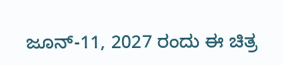ಜೂನ್-11, 2027 ರಂದು ಈ ಚಿತ್ರ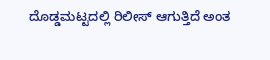ದೊಡ್ಡಮಟ್ಟದಲ್ಲಿ ರಿಲೀಸ್ ಆಗುತ್ತಿದೆ ಅಂತ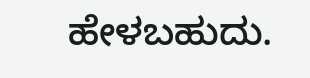ಹೇಳಬಹುದು.